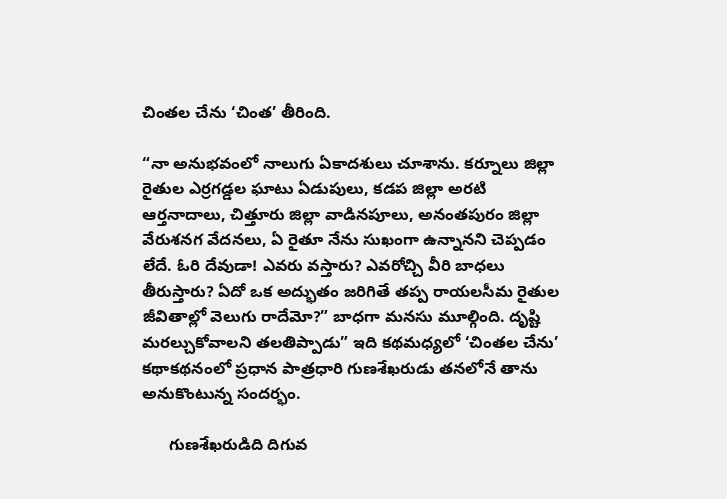చింతల చేను ‘చింత’ తీరింది.

“నా అనుభవంలో నాలుగు ఏకాదశులు చూశాను. కర్నూలు జిల్లా రైతుల ఎర్రగడ్డల ఘాటు ఏడుపులు, కడప జిల్లా అరటి ఆర్తనాదాలు, చిత్తూరు జిల్లా వాడినపూలు, అనంతపురం జిల్లా వేరుశనగ వేదనలు, ఏ రైతూ నేను సుఖంగా ఉన్నానని చెప్పడం లేదే. ఓరి దేవుడా! ఎవరు వస్తారు? ఎవరోచ్చి వీరి బాధలు తీరుస్తారు? ఏదో ఒక అద్భుతం జరిగితే తప్ప రాయలసీమ రైతుల జీవితాల్లో వెలుగు రాదేమో?” బాధగా మనసు మూల్గింది. దృష్టి మరల్చుకోవాలని తలతిప్పాడు” ఇది కథమధ్యలో ‘చింతల చేను’ కథాకథనంలో ప్రధాన పాత్రధారి గుణశేఖరుడు తనలోనే తాను అనుకొంటున్న సందర్భం.

      గుణశేఖరుడిది దిగువ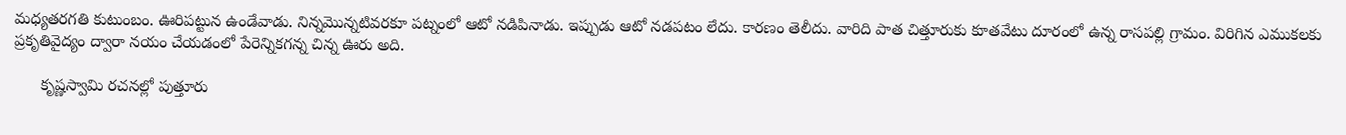మధ్యతరగతి కుటుంబం. ఊరిపట్టున ఉండేవాడు. నిన్నమొన్నటివరకూ పట్నంలో ఆటో నడిపినాడు. ఇప్పుడు ఆటో నడపటం లేదు. కారణం తెలీదు. వారిది పాత చిత్తూరుకు కూతవేటు దూరంలో ఉన్న రాసపల్లి గ్రామం. విరిగిన ఎముకలకు ప్రకృతివైద్యం ద్వారా నయం చేయడంలో పేరెన్నికగన్న చిన్న ఊరు అది.

      కృష్ణస్వామి రచనల్లో పుత్తూరు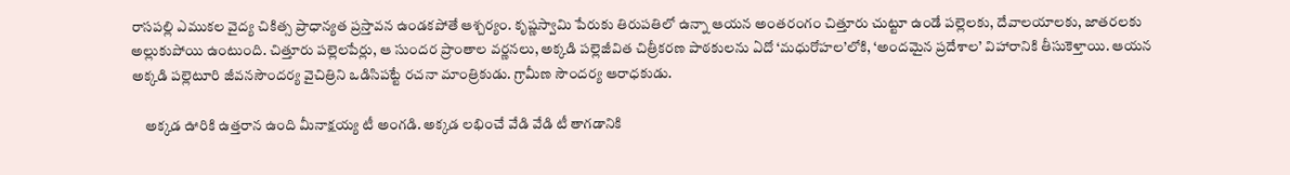రాసపల్లి ఎముకల వైద్య చికిత్స ప్రాధాన్యత ప్రస్తావన ఉండకపోతే ఆశ్చర్యం. కృష్ణస్వామి పేరుకు తిరుపతిలో ఉన్నా ఆయన అంతరంగం చిత్తూరు చుట్టూ ఉండే పల్లెలకు, దేవాలయాలకు, జాతరలకు అల్లుకుపోయి ఉంటుంది. చిత్తూరు పల్లెలపేర్లు, ఆ సుందర ప్రాంతాల వర్ణనలు, అక్కడి పల్లెజీవిత చిత్రీకరణ పాఠకులను ఏదో ‘మధురోహల’లోకి, ‘అందమైన ప్రదేశాల’ విహారానికి తీసుకెళ్తాయి. ఆయన అక్కడి పల్లెటూరి జీవనసౌందర్య వైచిత్రిని ఒడిసిపట్టే రచనా మాంత్రికుడు. గ్రామీణ సౌందర్య ఆరాధకుడు.

     అక్కడ ఊరికి ఉత్తరాన ఉంది మీనాక్షయ్య టీ అంగడి. అక్కడ లభించే వేడి వేడి టీ తాగడానికి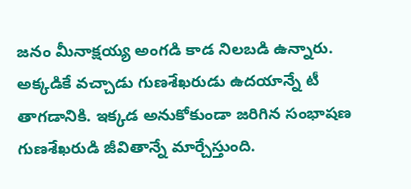జనం మీనాక్షయ్య అంగడి కాడ నిలబడి ఉన్నారు. అక్కడికే వచ్చాడు గుణశేఖరుడు ఉదయాన్నే టీ తాగడానికి. ఇక్కడ అనుకోకుండా జరిగిన సంభాషణ గుణశేఖరుడి జీవితాన్నే మార్చేస్తుంది.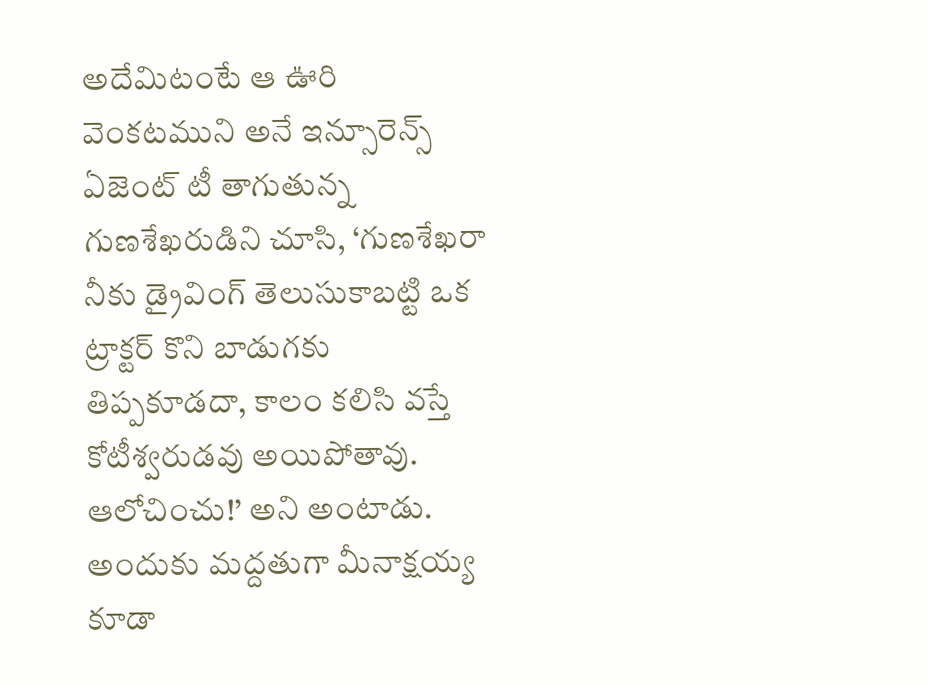అదేమిటంటే ఆ ఊరి వెంకటముని అనే ఇన్సూరెన్స్ ఏజెంట్ టీ తాగుతున్న గుణశేఖరుడిని చూసి, ‘గుణశేఖరా నీకు డ్రైవింగ్ తెలుసుకాబట్టి ఒక ట్రాక్టర్ కొని బాడుగకు తిప్పకూడదా, కాలం కలిసి వస్తే కోటీశ్వరుడవు అయిపోతావు. ఆలోచించు!’ అని అంటాడు. అందుకు మద్దతుగా మీనాక్షయ్య కూడా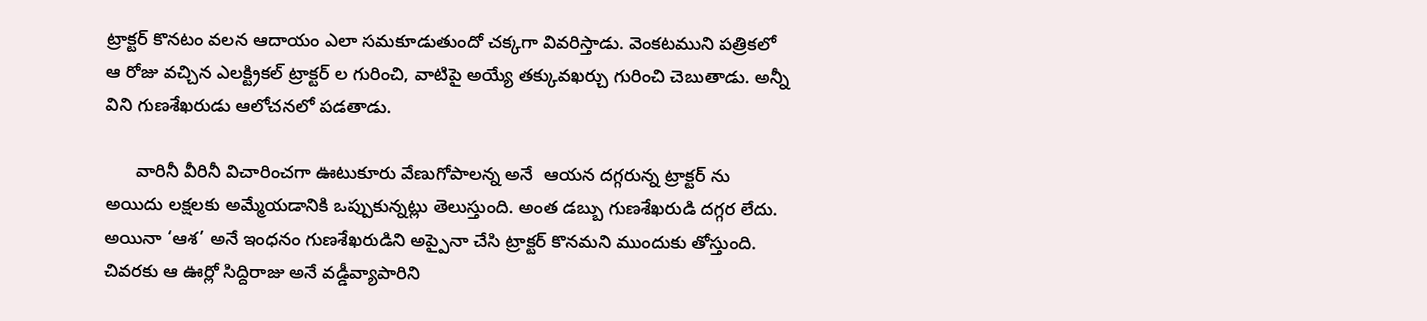ట్రాక్టర్ కొనటం వలన ఆదాయం ఎలా సమకూడుతుందో చక్కగా వివరిస్తాడు. వెంకటముని పత్రికలో ఆ రోజు వచ్చిన ఎలక్ట్రికల్ ట్రాక్టర్ ల గురించి, వాటిపై అయ్యే తక్కువఖర్చు గురించి చెబుతాడు. అన్నీ విని గుణశేఖరుడు ఆలోచనలో పడతాడు.

      వారినీ వీరినీ విచారించగా ఊటుకూరు వేణుగోపాలన్న అనే  ఆయన దగ్గరున్న ట్రాక్టర్ ను అయిదు లక్షలకు అమ్మేయడానికి ఒప్పుకున్నట్లు తెలుస్తుంది. అంత డబ్బు గుణశేఖరుడి దగ్గర లేదు. అయినా ‘ఆశ’ అనే ఇంధనం గుణశేఖరుడిని అప్పైనా చేసి ట్రాక్టర్ కొనమని ముందుకు తోస్తుంది. చివరకు ఆ ఊర్లో సిద్దిరాజు అనే వడ్డీవ్యాపారిని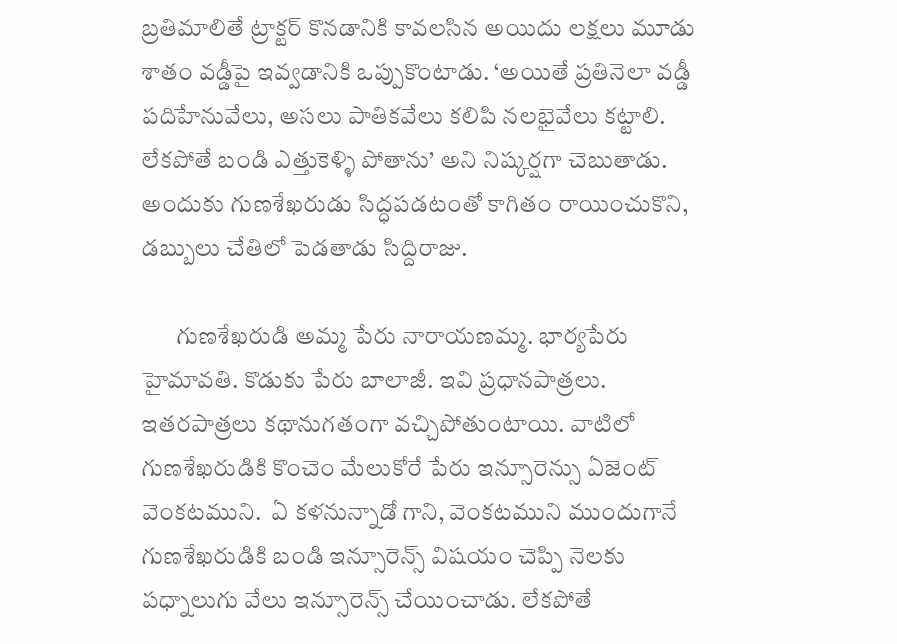బ్రతిమాలితే ట్రాక్టర్ కొనడానికి కావలసిన అయిదు లక్షలు మూడు శాతం వడ్డీపై ఇవ్వడానికి ఒప్పుకొంటాడు. ‘అయితే ప్రతినెలా వడ్డీ పదిహేనువేలు, అసలు పాతికవేలు కలిపి నలభైవేలు కట్టాలి. లేకపోతే బండి ఎత్తుకెళ్ళి పోతాను’ అని నిష్కర్షగా చెబుతాడు. అందుకు గుణశేఖరుడు సిద్ధపడటంతో కాగితం రాయించుకొని, డబ్బులు చేతిలో పెడతాడు సిద్దిరాజు.

       గుణశేఖరుడి అమ్మ పేరు నారాయణమ్మ. భార్యపేరు హైమావతి. కొడుకు పేరు బాలాజీ. ఇవి ప్రధానపాత్రలు. ఇతరపాత్రలు కథానుగతంగా వచ్చిపోతుంటాయి. వాటిలో గుణశేఖరుడికి కొంచెం మేలుకోరే పేరు ఇన్సూరెన్సు ఏజెంట్ వెంకటముని.  ఏ కళనున్నాడో గాని, వెంకటముని ముందుగానే గుణశేఖరుడికి బండి ఇన్సూరెన్స్ విషయం చెప్పి నెలకు పధ్నాలుగు వేలు ఇన్సూరెన్స్ చేయించాడు. లేకపోతే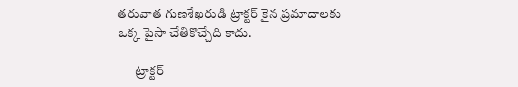తరువాత గుణశేఖరుడి ట్రాక్టర్ కైన ప్రమాదాలకు ఒక్క పైసా చేతికొచ్చేది కాదు.

       ట్రాక్టర్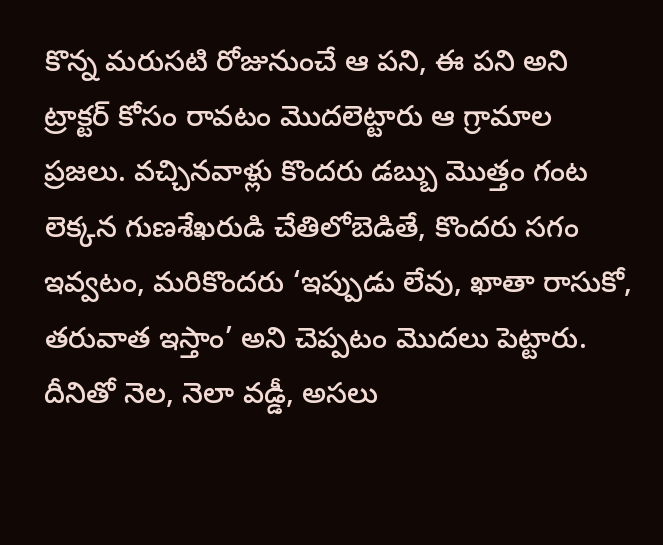కొన్న మరుసటి రోజునుంచే ఆ పని, ఈ పని అని ట్రాక్టర్ కోసం రావటం మొదలెట్టారు ఆ గ్రామాల ప్రజలు. వచ్చినవాళ్లు కొందరు డబ్బు మొత్తం గంట లెక్కన గుణశేఖరుడి చేతిలోబెడితే, కొందరు సగం ఇవ్వటం, మరికొందరు ‘ఇప్పుడు లేవు, ఖాతా రాసుకో, తరువాత ఇస్తాం’ అని చెప్పటం మొదలు పెట్టారు. దీనితో నెల, నెలా వడ్డీ, అసలు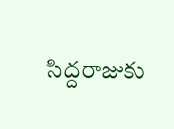సిద్దరాజుకు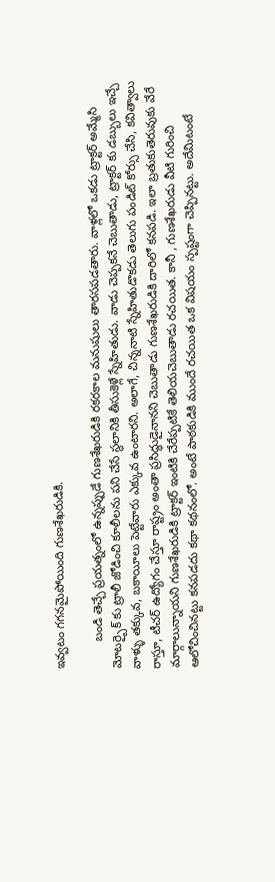ఇవ్వటం గగనమైపోయింది గుణశేఖరుడికి.

        బండి తెచ్చే ప్రయత్నంలో ఉన్నప్పుడే గుణశేఖరుడికి రకరకాల మనుషులు తారసపడతారు. వాళ్లలో ఒకడు ట్రాక్టర్ అమ్మేసి మోటర్బైక్ కు ట్రాలీ జోడించి కూలీలను పని చేసే స్థలానికి తీసుకెళ్లే స్నేహితుడు. వాడు చెప్పకనే చెబుతాడు, ట్రాక్టర్ కు డబ్బులు ఇచ్చే వాళ్ళు తక్కువ, బకాయీలు పెట్టేవారు ఎక్కువ ఉంటారని. అలాగే, చిన్ననాటి స్నేహితుడొకడు తెలుగు పండిట్ కోర్సు చేసి, కవిత్వాలు రాస్తూ, టీచర్ ఉద్యోగం చేస్తూ రాష్ట్రం అంతా ప్రసిద్ధుడైనానని చెబుతాడు గుణశేఖరుడికి దారిలో కనపడి. ఇలా బ్రతుకుతెరువుకు వేరే మార్గాలున్నాయని గుణశేఖరుడికి ట్రాక్టర్ ఇంటికి చేరేప్పటికే తెలియచెబుతాడు రచయిత. కానీ , గుణశేఖరుడు వీటి గురించి ఆలోచించినట్టు కనపడదు కథా కథనంలో. అంటే పాఠకుడికి ముందే రచయిత ఒక విషయం స్పష్టంగా చెప్పినట్టు. అదేమిటంటే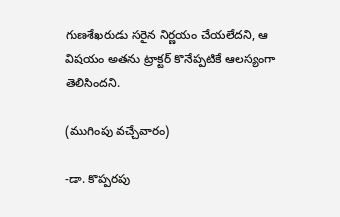గుణశేఖరుడు సరైన నిర్ణయం చేయలేదని, ఆ విషయం అతను ట్రాక్టర్ కొనేప్పటికే ఆలస్యంగా తెలిసిందని.

(ముగింపు వచ్చేవారం)

-డా. కొప్పరపు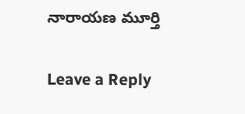నారాయణ మూర్తి

Leave a Reply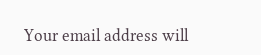Your email address will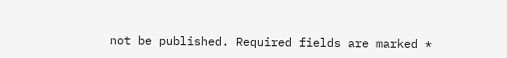not be published. Required fields are marked *